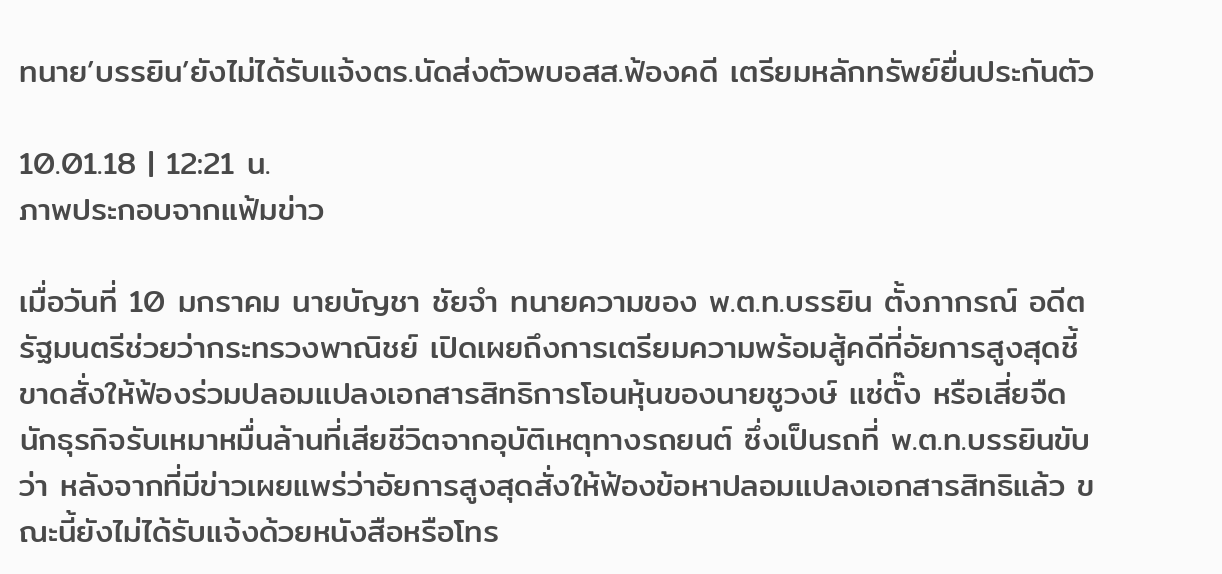ทนาย’บรรยิน’ยังไม่ได้รับแจ้งตร.นัดส่งตัวพบอสส.ฟ้องคดี เตรียมหลักทรัพย์ยื่นประกันตัว

10.01.18 | 12:21 น.
ภาพประกอบจากแฟ้มข่าว

เมื่อวันที่ 10 มกราคม นายบัญชา ชัยจำ ทนายความของ พ.ต.ท.บรรยิน ตั้งภากรณ์ อดีตรัฐมนตรีช่วยว่ากระทรวงพาณิชย์ เปิดเผยถึงการเตรียมความพร้อมสู้คดีที่อัยการสูงสุดชี้ขาดสั่งให้ฟ้องร่วมปลอมแปลงเอกสารสิทธิการโอนหุ้นของนายชูวงษ์ แซ่ตั๊ง หรือเสี่ยจืด นักธุรกิจรับเหมาหมื่นล้านที่เสียชีวิตจากอุบัติเหตุทางรถยนต์ ซึ่งเป็นรถที่ พ.ต.ท.บรรยินขับ ว่า หลังจากที่มีข่าวเผยแพร่ว่าอัยการสูงสุดสั่งให้ฟ้องข้อหาปลอมแปลงเอกสารสิทธิแล้ว ขณะนี้ยังไม่ได้รับแจ้งด้วยหนังสือหรือโทร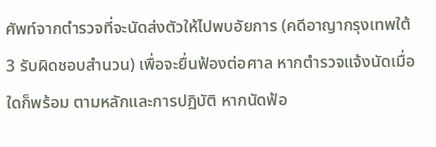ศัพท์จากตำรวจที่จะนัดส่งตัวให้ไปพบอัยการ (คดีอาญากรุงเทพใต้ 3 รับผิดชอบสำนวน) เพื่อจะยื่นฟ้องต่อศาล หากตำรวจแจ้งนัดเมื่อใดก็พร้อม ตามหลักและการปฏิบัติ หากนัดฟ้อ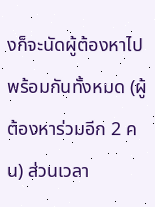งก็จะนัดผู้ต้องหาไปพร้อมกันทั้งหมด (ผู้ต้องหาร่วมอีก 2 คน) ส่วนเวลา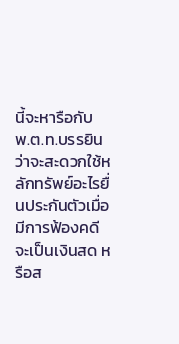นี้จะหารือกับ พ.ต.ท.บรรยินว่าจะสะดวกใช้หลักทรัพย์อะไรยื่นประกันตัวเมื่อมีการฟ้องคดี จะเป็นเงินสด หรือส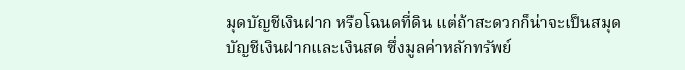มุดบัญชีเงินฝาก หรือโฉนดที่ดิน แต่ถ้าสะดวกก็น่าจะเป็นสมุดบัญชีเงินฝากและเงินสด ซึ่งมูลค่าหลักทรัพย์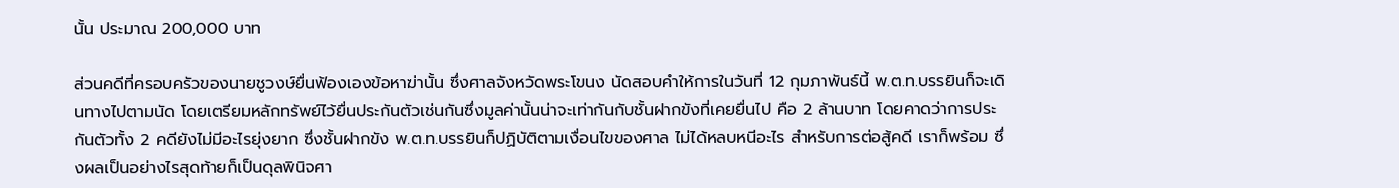นั้น ประมาณ 200,000 บาท

ส่วนคดีที่ครอบครัวของนายชูวงษ์ยื่นฟ้องเองข้อหาฆ่านั้น ซึ่งศาลจังหวัดพระโขนง นัดสอบคำให้การในวันที่ 12 กุมภาพันธ์นี้ พ.ต.ท.บรรยินก็จะเดินทางไปตามนัด โดยเตรียมหลักทรัพย์ไว้ยื่นประกันตัวเช่นกันซึ่งมูลค่านั้นน่าจะเท่ากันกับชั้นฝากขังที่เคยยื่นไป คือ 2 ล้านบาท โดยคาดว่าการประกันตัวทั้ง 2 คดียังไม่มีอะไรยุ่งยาก ซึ่งชั้นฝากขัง พ.ต.ท.บรรยินก็ปฏิบัติตามเงื่อนไขของศาล ไม่ได้หลบหนีอะไร สำหรับการต่อสู้คดี เราก็พร้อม ซึ่งผลเป็นอย่างไรสุดท้ายก็เป็นดุลพินิจศา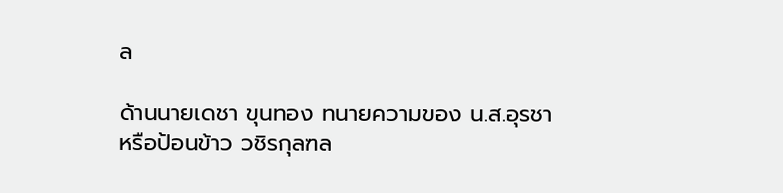ล

ด้านนายเดชา ขุนทอง ทนายความของ น.ส.อุรชา หรือป้อนข้าว วชิรกุลฑล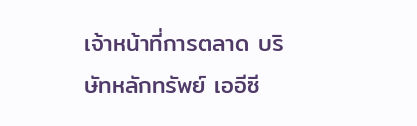เจ้าหน้าที่การตลาด บริษัทหลักทรัพย์ เออีซี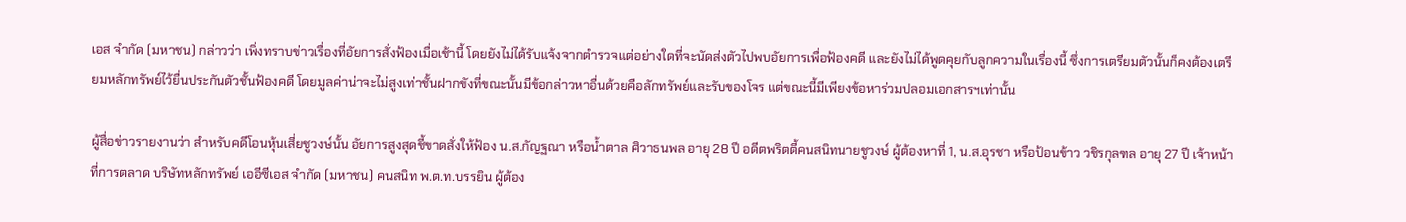เอส จำกัด (มหาชน) กล่าวว่า เพิ่งทราบข่าวเรื่องที่อัยการสั่งฟ้องเมื่อเช้านี้ โดยยังไม่ได้รับแจ้งจากตำรวจแต่อย่างใดที่จะนัดส่งตัวไปพบอัยการเพื่อฟ้องคดี และยังไม่ได้พูดคุยกับลูกความในเรื่องนี้ ซึ่งการเตรียมตัวนั้นก็คงต้องเตรียมหลักทรัพย์ไว้ยื่นประกันตัวชั้นฟ้องคดี โดยมูลค่าน่าจะไม่สูงเท่าชั้นฝากขังที่ขณะนั้นมีข้อกล่าวหาอื่นด้วยคือลักทรัพย์และรับของโจร แต่ขณะนี้มีเพียงข้อหาร่วมปลอมเอกสารฯเท่านั้น

ผู้สื่อข่าวรายงานว่า สำหรับคดีโอนหุ้นเสี่ยชูวงษ์นั้น อัยการสูงสุดชี้ขาดสั่งให้ฟ้อง น.ส.กัญฐณา หรือน้ำตาล ศิวาธนพล อายุ 28 ปี อดีตพริตตี้คนสนิทนายชูวงษ์ ผู้ต้องหาที่ 1, น.ส.อุรชา หรือป้อนข้าว วชิรกุลฑล อายุ 27 ปี เจ้าหน้าที่การตลาด บริษัทหลักทรัพย์ เออีซีเอส จำกัด (มหาชน) คนสนิท พ.ต.ท.บรรยิน ผู้ต้อง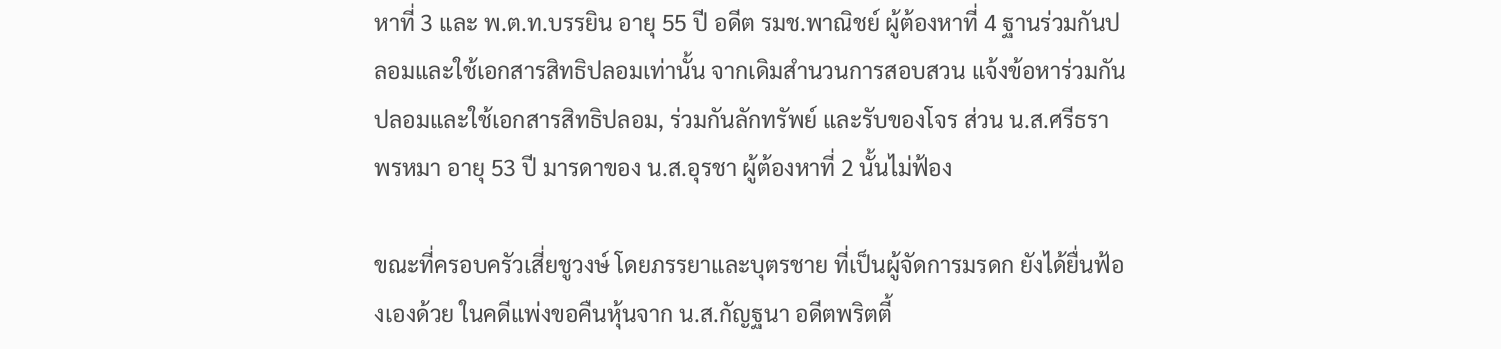หาที่ 3 และ พ.ต.ท.บรรยิน อายุ 55 ปี อดีต รมช.พาณิชย์ ผู้ต้องหาที่ 4 ฐานร่วมกันปลอมและใช้เอกสารสิทธิปลอมเท่านั้น จากเดิมสำนวนการสอบสวน แจ้งข้อหาร่วมกันปลอมและใช้เอกสารสิทธิปลอม, ร่วมกันลักทรัพย์ และรับของโจร ส่วน น.ส.ศรีธรา พรหมา อายุ 53 ปี มารดาของ น.ส.อุรชา ผู้ต้องหาที่ 2 นั้นไม่ฟ้อง

ขณะที่ครอบครัวเสี่ยชูวงษ์ โดยภรรยาและบุตรชาย ที่เป็นผู้จัดการมรดก ยังได้ยื่นฟ้องเองด้วย ในคดีแพ่งขอคืนหุ้นจาก น.ส.กัญฐนา อดีตพริตตี้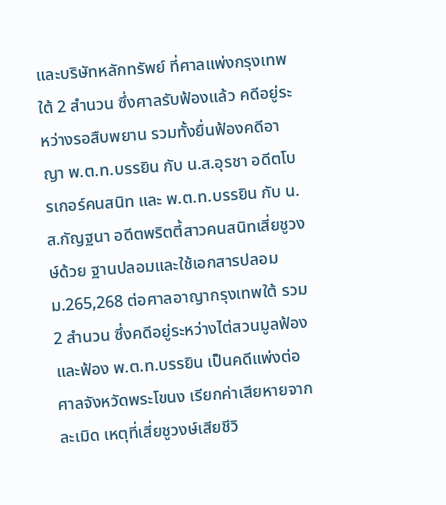และบริษัทหลักทรัพย์ ที่ศาลแพ่งกรุงเทพใต้ 2 สำนวน ซึ่งศาลรับฟ้องแล้ว คดีอยู่ระหว่างรอสืบพยาน รวมทั้งยื่นฟ้องคดีอาญา พ.ต.ท.บรรยิน กับ น.ส.อุรชา อดีตโบรเกอร์คนสนิท และ พ.ต.ท.บรรยิน กับ น.ส.กัญฐนา อดีตพริตตี้สาวคนสนิทเสี่ยชูวงษ์ด้วย ฐานปลอมและใช้เอกสารปลอม ม.265,268 ต่อศาลอาญากรุงเทพใต้ รวม 2 สำนวน ซึ่งคดีอยู่ระหว่างไต่สวนมูลฟ้อง และฟ้อง พ.ต.ท.บรรยิน เป็นคดีแพ่งต่อศาลจังหวัดพระโขนง เรียกค่าเสียหายจากละเมิด เหตุที่เสี่ยชูวงษ์เสียชีวิ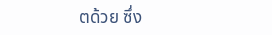ตด้วย ซึ่ง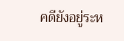คดียังอยู่ระห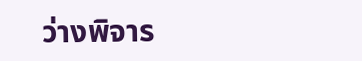ว่างพิจาร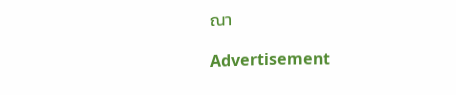ณา

Advertisement